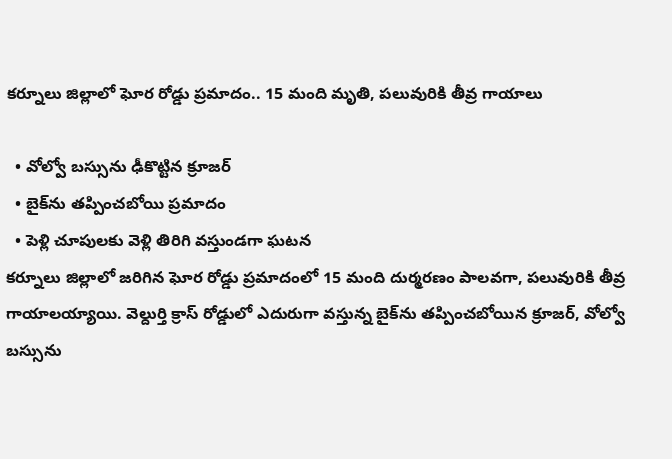కర్నూలు జిల్లాలో ఘోర రోడ్డు ప్రమాదం.. 15 మంది మృతి, పలువురికి తీవ్ర గాయాలు

  • వోల్వో బస్సును ఢీకొట్టిన క్రూజర్
  • బైక్‌ను తప్పించబోయి ప్రమాదం
  • పెళ్లి చూపులకు వెళ్లి తిరిగి వస్తుండగా ఘటన
కర్నూలు జిల్లాలో జరిగిన ఘోర రోడ్డు ప్రమాదంలో 15 మంది దుర్మరణం పాలవగా, పలువురికి తీవ్ర గాయాలయ్యాయి. వెల్దుర్తి క్రాస్ రోడ్డులో ఎదురుగా వస్తున్న బైక్‌ను తప్పించబోయిన క్రూజర్, వోల్వో బస్సును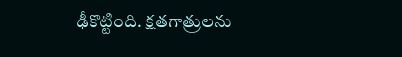ఢీకొట్టింది. క్షతగాత్రులను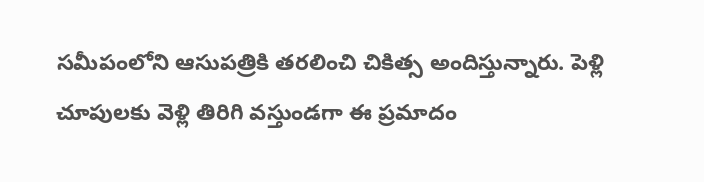సమీపంలోని ఆసుపత్రికి తరలించి చికిత్స అందిస్తున్నారు. పెళ్లి చూపులకు వెళ్లి తిరిగి వస్తుండగా ఈ ప్రమాదం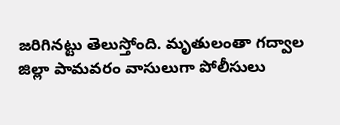జరిగినట్టు తెలుస్తోంది. మృతులంతా గద్వాల జిల్లా పామవరం వాసులుగా పోలీసులు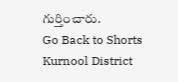గుర్తించారు.
Go Back to Shorts
Kurnool District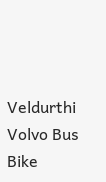Veldurthi
Volvo Bus
Bike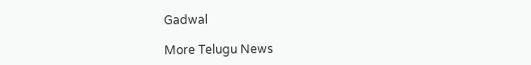Gadwal

More Telugu News